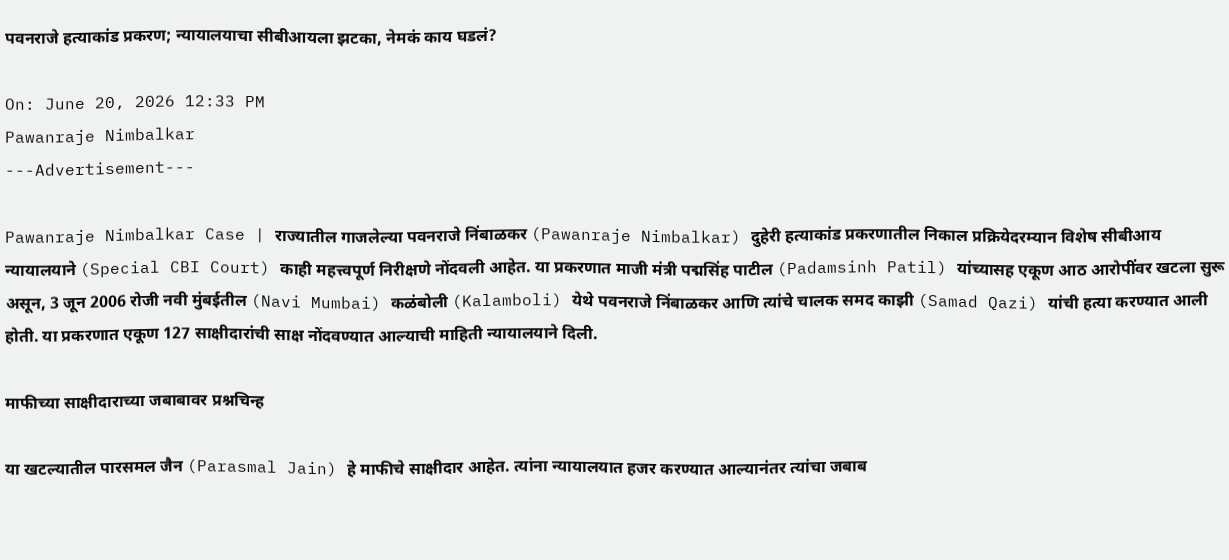पवनराजे हत्याकांड प्रकरण; न्यायालयाचा सीबीआयला झटका, नेमकं काय घडलं?

On: June 20, 2026 12:33 PM
Pawanraje Nimbalkar
---Advertisement---

Pawanraje Nimbalkar Case | राज्यातील गाजलेल्या पवनराजे निंबाळकर (Pawanraje Nimbalkar) दुहेरी हत्याकांड प्रकरणातील निकाल प्रक्रियेदरम्यान विशेष सीबीआय न्यायालयाने (Special CBI Court) काही महत्त्वपूर्ण निरीक्षणे नोंदवली आहेत. या प्रकरणात माजी मंत्री पद्मसिंह पाटील (Padamsinh Patil) यांच्यासह एकूण आठ आरोपींवर खटला सुरू असून, 3 जून 2006 रोजी नवी मुंबईतील (Navi Mumbai) कळंबोली (Kalamboli) येथे पवनराजे निंबाळकर आणि त्यांचे चालक समद काझी (Samad Qazi) यांची हत्या करण्यात आली होती. या प्रकरणात एकूण 127 साक्षीदारांची साक्ष नोंदवण्यात आल्याची माहिती न्यायालयाने दिली.

माफीच्या साक्षीदाराच्या जबाबावर प्रश्नचिन्ह

या खटल्यातील पारसमल जैन (Parasmal Jain) हे माफीचे साक्षीदार आहेत. त्यांना न्यायालयात हजर करण्यात आल्यानंतर त्यांचा जबाब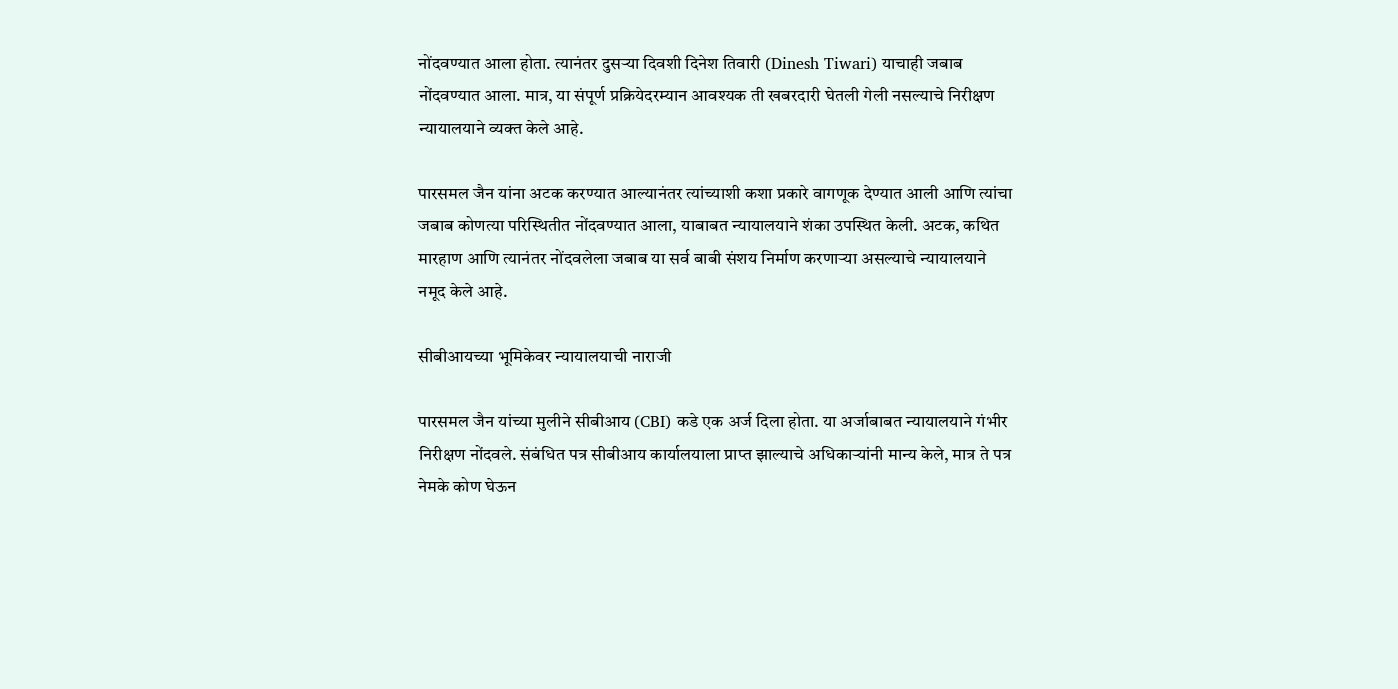नोंदवण्यात आला होता. त्यानंतर दुसऱ्या दिवशी दिनेश तिवारी (Dinesh Tiwari) याचाही जबाब नोंदवण्यात आला. मात्र, या संपूर्ण प्रक्रियेदरम्यान आवश्यक ती खबरदारी घेतली गेली नसल्याचे निरीक्षण न्यायालयाने व्यक्त केले आहे.

पारसमल जैन यांना अटक करण्यात आल्यानंतर त्यांच्याशी कशा प्रकारे वागणूक देण्यात आली आणि त्यांचा जबाब कोणत्या परिस्थितीत नोंदवण्यात आला, याबाबत न्यायालयाने शंका उपस्थित केली. अटक, कथित मारहाण आणि त्यानंतर नोंदवलेला जबाब या सर्व बाबी संशय निर्माण करणाऱ्या असल्याचे न्यायालयाने नमूद केले आहे.

सीबीआयच्या भूमिकेवर न्यायालयाची नाराजी

पारसमल जैन यांच्या मुलीने सीबीआय (CBI) कडे एक अर्ज दिला होता. या अर्जाबाबत न्यायालयाने गंभीर निरीक्षण नोंदवले. संबंधित पत्र सीबीआय कार्यालयाला प्राप्त झाल्याचे अधिकाऱ्यांनी मान्य केले, मात्र ते पत्र नेमके कोण घेऊन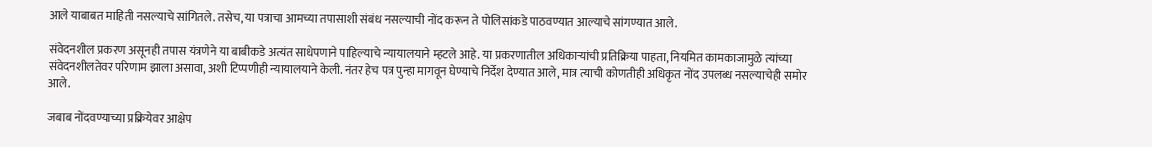आले याबाबत माहिती नसल्याचे सांगितले. तसेच, या पत्राचा आमच्या तपासाशी संबंध नसल्याची नोंद करून ते पोलिसांकडे पाठवण्यात आल्याचे सांगण्यात आले.

संवेदनशील प्रकरण असूनही तपास यंत्रणेने या बाबीकडे अत्यंत साधेपणाने पाहिल्याचे न्यायालयाने म्हटले आहे. या प्रकरणातील अधिकाऱ्यांची प्रतिक्रिया पाहता, नियमित कामकाजामुळे त्यांच्या संवेदनशीलतेवर परिणाम झाला असावा, अशी टिप्पणीही न्यायालयाने केली. नंतर हेच पत्र पुन्हा मागवून घेण्याचे निर्देश देण्यात आले, मात्र त्याची कोणतीही अधिकृत नोंद उपलब्ध नसल्याचेही समोर आले.

जबाब नोंदवण्याच्या प्रक्रियेवर आक्षेप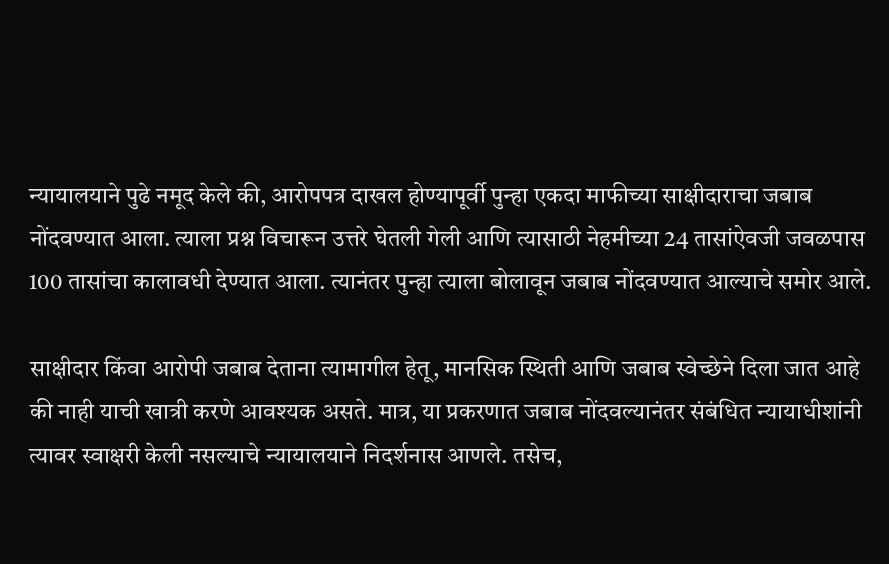न्यायालयाने पुढे नमूद केले की, आरोपपत्र दाखल होण्यापूर्वी पुन्हा एकदा माफीच्या साक्षीदाराचा जबाब नोंदवण्यात आला. त्याला प्रश्न विचारून उत्तरे घेतली गेली आणि त्यासाठी नेहमीच्या 24 तासांऐवजी जवळपास 100 तासांचा कालावधी देण्यात आला. त्यानंतर पुन्हा त्याला बोलावून जबाब नोंदवण्यात आल्याचे समोर आले.

साक्षीदार किंवा आरोपी जबाब देताना त्यामागील हेतू, मानसिक स्थिती आणि जबाब स्वेच्छेने दिला जात आहे की नाही याची खात्री करणे आवश्यक असते. मात्र, या प्रकरणात जबाब नोंदवल्यानंतर संबंधित न्यायाधीशांनी त्यावर स्वाक्षरी केली नसल्याचे न्यायालयाने निदर्शनास आणले. तसेच,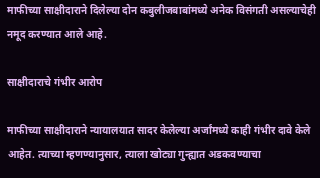माफीच्या साक्षीदाराने दिलेल्या दोन कबुलीजबाबांमध्ये अनेक विसंगती असल्याचेही नमूद करण्यात आले आहे.

साक्षीदाराचे गंभीर आरोप

माफीच्या साक्षीदाराने न्यायालयात सादर केलेल्या अर्जांमध्ये काही गंभीर दावे केले आहेत. त्याच्या म्हणण्यानुसार, त्याला खोट्या गुन्ह्यात अडकवण्याचा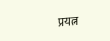प्रयत्न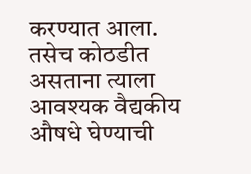करण्यात आला. तसेच कोठडीत असताना त्याला आवश्यक वैद्यकीय औषधे घेण्याची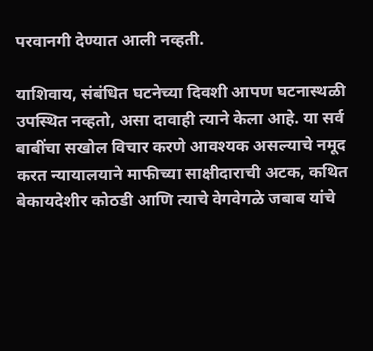परवानगी देण्यात आली नव्हती.

याशिवाय, संबंधित घटनेच्या दिवशी आपण घटनास्थळी उपस्थित नव्हतो, असा दावाही त्याने केला आहे. या सर्व बाबींचा सखोल विचार करणे आवश्यक असल्याचे नमूद करत न्यायालयाने माफीच्या साक्षीदाराची अटक, कथित बेकायदेशीर कोठडी आणि त्याचे वेगवेगळे जबाब यांचे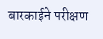बारकाईने परीक्षण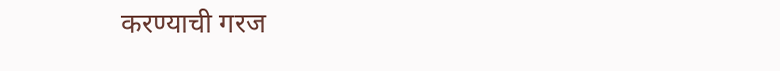करण्याची गरज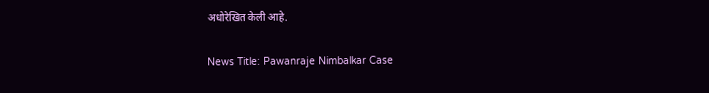अधोरेखित केली आहे.

News Title: Pawanraje Nimbalkar Case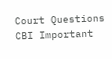Court Questions CBI Important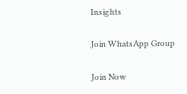Insights

Join WhatsApp Group

Join Now